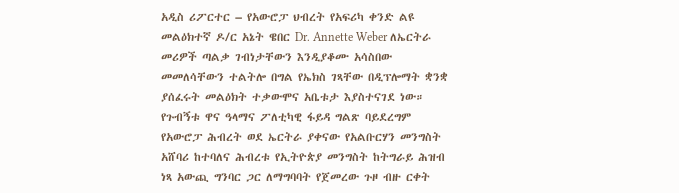አዲስ ሪፖርተር – የአውሮፓ ህብረት የአፍሪካ ቀንድ ልዩ መልዕክተኛ ዶ/ር አኔት ዌበር Dr. Annette Weber ለኤርትራ መሪዎች ጣልቃ ገብነታቸውን እንዲያቆሙ አሳስበው መመለሳቸውን ተልትሎ በግል የኤክስ ገጻቸው በዲፕሎማት ቋንቋ ያሰፈሩት መልዕክት ተቃውሞና አቤቱታ እያስተናገደ ነው። የጉብኝቱ ዋና ዓላማና ፖለቲካዊ ፋይዳ ግልጽ ባይደረግም የአውሮፓ ሕብረት ወደ ኤርትራ ያቀናው የአልቡርሃን መንግስት አሸባሪ ከተባለና ሕብረቱ የኢትዮጵያ መንግስት ከትግራይ ሕዝብ ነጻ አውጪ ግንባር ጋር ለማግባባት የጀመረው ጉዞ ብዙ ርቀት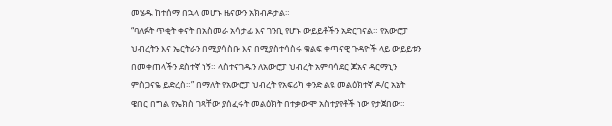መሄዱ ከተሰማ በኋላ መሆኑ ዜናውን አክብዶታል።
“ባለፉት ጥቂት ቀናት በአስመራ አሳታፊ እና ገንቢ የሆኑ ውይይቶችን አድርገናል። የአውሮፓ ህብረትን እና ኤርትራን በሚያሳስቡ እና በሚያስተሳስሩ ቁልፍ ቀጣናዊ ጉዳዮች ላይ ውይይቱን በመቀጠላችን ደስተኛ ነኝ። ላስተናገዱን ለአውሮፓ ህብረት አምባሳደር ጆአና ዳርማኒን ምስጋናዬ ይድረስ።” በማለት የአውሮፓ ህብረት የአፍሪካ ቀንድ ልዩ መልዕክተኛ ዶ/ር አኔት ዌበር በግል የኤክስ ገጻቸው ያሰፈሩት መልዕክት በተቃውሞ አስተያየቶች ነው የታጀበው።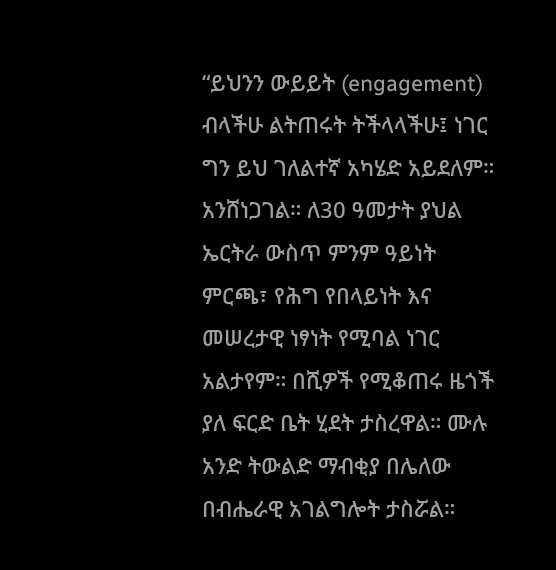“ይህንን ውይይት (engagement) ብላችሁ ልትጠሩት ትችላላችሁ፤ ነገር ግን ይህ ገለልተኛ አካሄድ አይደለም። አንሸነጋገል። ለ30 ዓመታት ያህል ኤርትራ ውስጥ ምንም ዓይነት ምርጫ፣ የሕግ የበላይነት እና መሠረታዊ ነፃነት የሚባል ነገር አልታየም። በሺዎች የሚቆጠሩ ዜጎች ያለ ፍርድ ቤት ሂደት ታስረዋል። ሙሉ አንድ ትውልድ ማብቂያ በሌለው በብሔራዊ አገልግሎት ታስሯል።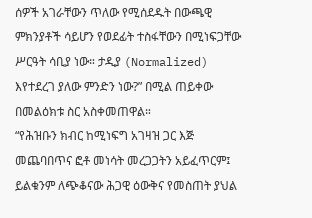ሰዎች አገራቸውን ጥለው የሚሰደዱት በውጫዊ ምክንያቶች ሳይሆን የወደፊት ተስፋቸውን በሚነፍጋቸው ሥርዓት ሳቢያ ነው። ታዲያ (Normalized) እየተደረገ ያለው ምንድን ነው?” በሚል ጠይቀው በመልዕክቱ ስር አስቀመጠዋል።
“የሕዝቡን ክብር ከሚነፍግ አገዛዝ ጋር እጅ መጨባበጥና ፎቶ መነሳት መረጋጋትን አይፈጥርም፤ ይልቁንም ለጭቆናው ሕጋዊ ዕውቅና የመስጠት ያህል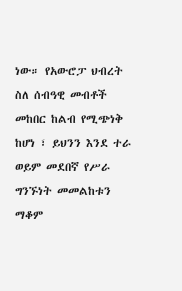ነው። የአውሮፓ ህብረት ስለ ሰብዓዊ መብቶች መከበር ከልብ የሚጭነቅ ከሆነ ፣ ይህንን እንደ ተራ ወይም መደበኛ የሥራ ግንኙነት መመልከቱን ማቆም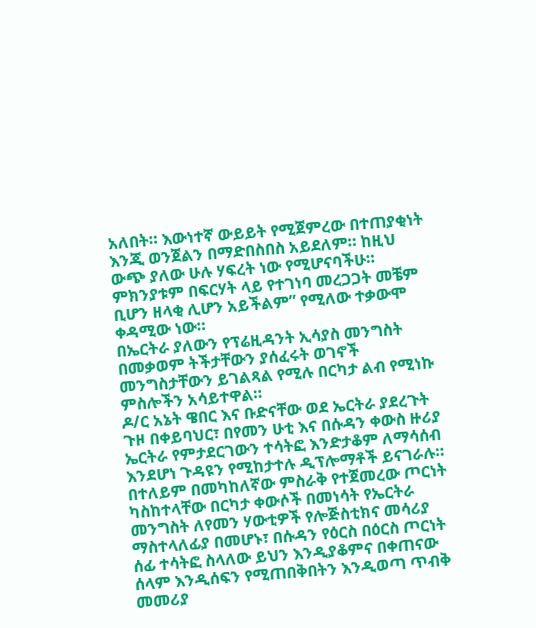አለበት። እውነተኛ ውይይት የሚጀምረው በተጠያቂነት እንጂ ወንጀልን በማድበስበስ አይደለም። ከዚህ ውጭ ያለው ሁሉ ሃፍረት ነው የሚሆናባችሁ። ምክንያቱም በፍርሃት ላይ የተገነባ መረጋጋት መቼም ቢሆን ዘላቂ ሊሆን አይችልም” የሚለው ተቃውሞ ቀዳሚው ነው።
በኤርትራ ያለውን የፕሬዚዳንት ኢሳያስ መንግስት በመቃወም ትችታቸውን ያሰፈሩት ወገኖች መንግስታቸውን ይገልጻል የሚሉ በርካታ ልብ የሚነኩ ምስሎችን አሳይተዋል።
ዶ/ር አኔት ዌበር እና ቡድናቸው ወደ ኤርትራ ያደረጉት ጉዞ በቀይባህር፣ በየመን ሁቲ እና በሱዳን ቀውስ ዙሪያ ኤርትራ የምታደርገውን ተሳትፎ እንድታቆም ለማሳሰብ እንደሆነ ጉዳዩን የሚከታተሉ ዲፕሎማቶች ይናገራሉ። በተለይም በመካከለኛው ምስራቅ የተጀመረው ጦርነት ካስከተላቸው በርካታ ቀውሶች በመነሳት የኤርትራ መንግስት ለየመን ሃውቲዎች የሎጅስቲክና መሳሪያ ማስተላለፊያ በመሆኑ፣ በሱዳን የዕርስ በዕርስ ጦርነት ሰፊ ተሳትፎ ስላለው ይህን እንዲያቆምና በቀጠናው ሰላም እንዲሰፍን የሚጠበቅበትን እንዲወጣ ጥብቅ መመሪያ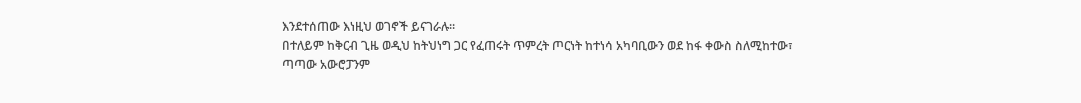እንደተሰጠው እነዚህ ወገኖች ይናገራሉ።
በተለይም ከቅርብ ጊዜ ወዲህ ከትህነግ ጋር የፈጠሩት ጥምረት ጦርነት ከተነሳ አካባቢውን ወደ ከፋ ቀውስ ስለሚከተው፣ ጣጣው አውሮፓንም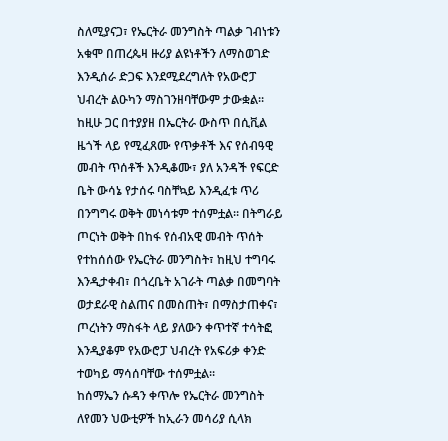ስለሚያናጋ፣ የኤርትራ መንግስት ጣልቃ ገብነቱን አቁሞ በጠረጴዛ ዙሪያ ልዩነቶችን ለማስወገድ እንዲሰራ ድጋፍ እንደሚደረግለት የአውሮፓ ህብረት ልዑካን ማስገንዘባቸውም ታውቋል።
ከዚሁ ጋር በተያያዘ በኤርትራ ውስጥ በሲቪል ዜጎች ላይ የሚፈጸሙ የጥቃቶች እና የሰብዓዊ መብት ጥሰቶች እንዲቆሙ፣ ያለ አንዳች የፍርድ ቤት ውሳኔ የታሰሩ ባስቸኳይ እንዲፈቱ ጥሪ በንግግሩ ወቅት መነሳቱም ተሰምቷል። በትግራይ ጦርነት ወቅት በከፋ የሰብአዊ መብት ጥሰት የተከሰሰው የኤርትራ መንግስት፣ ከዚህ ተግባሩ እንዲታቀብ፣ በጎረቤት አገራት ጣልቃ በመግባት ወታደራዊ ስልጠና በመስጠት፣ በማስታጠቀና፣ ጦረነትን ማስፋት ላይ ያለውን ቀጥተኛ ተሳትፎ እንዲያቆም የአውሮፓ ህብረት የአፍሪቃ ቀንድ ተወካይ ማሳሰባቸው ተሰምቷል።
ከሰማኤን ሱዳን ቀጥሎ የኤርትራ መንግስት ለየመን ህውቲዎች ከኢራን መሳሪያ ሲላክ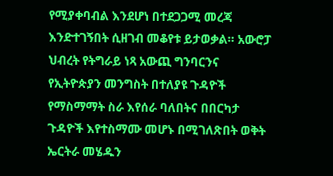የሚያቀባብል እንደሆነ በተደጋጋሚ መረጃ እንድተገኝበት ሲዘገብ መቆየቱ ይታወቃል። አውሮፓ ህብረት የትግራይ ነጻ አውጪ ግንባርንና የኢትዮጵያን መንግስት በተለያዩ ጉዳዮች የማስማማት ስራ እየሰራ ባለበትና በበርካታ ጉዳዮች እየተስማሙ መሆኑ በሚገለጽበት ወቅት ኤርትራ መሄዱን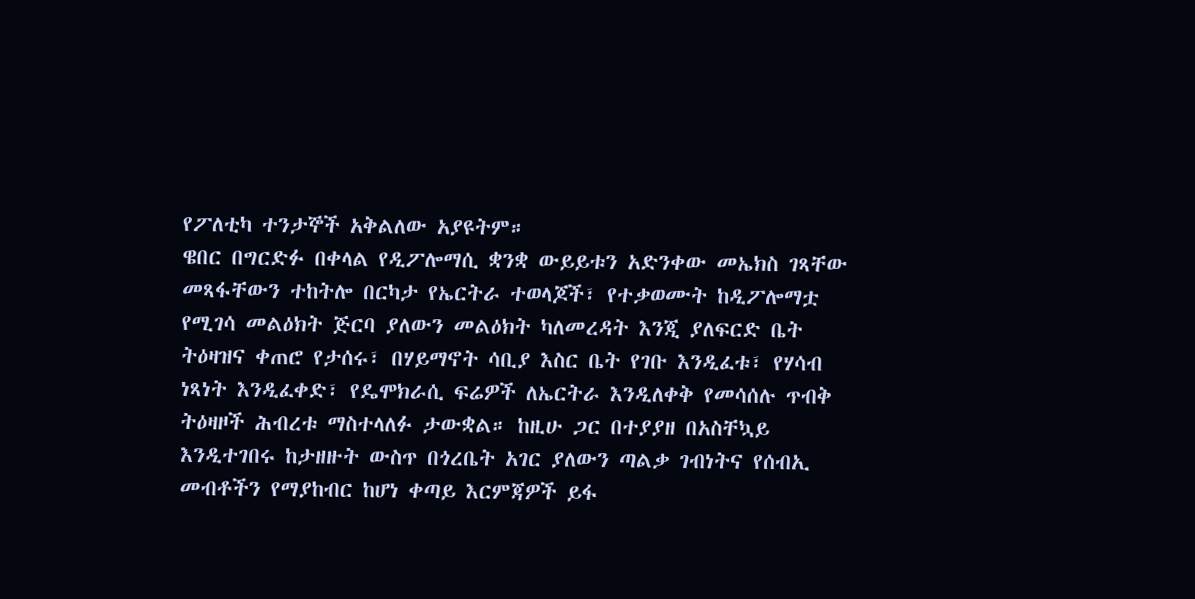የፖለቲካ ተንታኞች አቅልለው አያዩትም።
ዌበር በግርድፉ በቀላል የዲፖሎማሲ ቋንቋ ውይይቱን አድንቀው መኤክስ ገጻቸው መጻፋቸውን ተከትሎ በርካታ የኤርትራ ተወላጆች፣ የተቃወሙት ከዲፖሎማቷ የሚገሳ መልዕክት ጅርባ ያለውን መልዕክት ካለመረዳት እንጂ ያለፍርድ ቤት ትዕዛዝና ቀጠሮ የታሰሩ፣ በሃይማኖት ሳቢያ እስር ቤት የገቡ እንዲፈቱ፣ የሃሳብ ነጻነት እንዲፈቀድ፣ የዴሞክራሲ ፍሬዎች ለኤርትራ እንዲለቀቅ የመሳሰሉ ጥብቅ ትዕዛዞች ሕብረቱ ማስተላለፉ ታውቋል። ከዚሁ ጋር በተያያዘ በአስቸኳይ እንዲተገበሩ ከታዘዙት ውስጥ በጎረቤት አገር ያለውን ጣልቃ ገብነትና የሰብኢ መብቶችን የማያከብር ከሆነ ቀጣይ እርምጃዎች ይፋ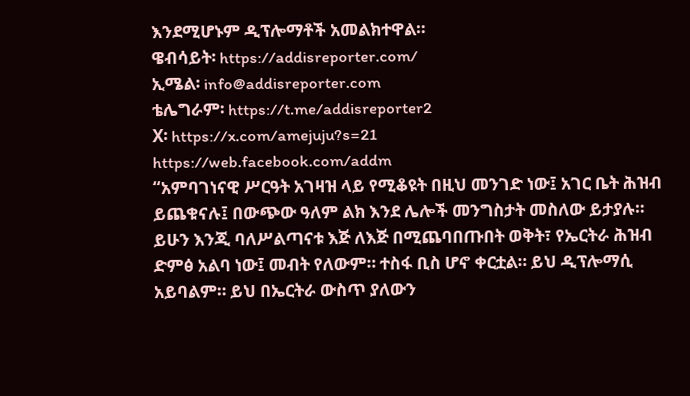እንደሚሆኑም ዲፕሎማቶች አመልክተዋል።
ዌብሳይት፡ https://addisreporter.com/
ኢሜል፡ info@addisreporter.com
ቴሌግራም፡ https://t.me/addisreporter2
X፡ https://x.com/amejuju?s=21
https://web.facebook.com/addm
“አምባገነናዊ ሥርዓት አገዛዝ ላይ የሚቆዩት በዚህ መንገድ ነው፤ አገር ቤት ሕዝብ ይጨቁናሉ፤ በውጭው ዓለም ልክ እንደ ሌሎች መንግስታት መስለው ይታያሉ። ይሁን እንጂ ባለሥልጣናቱ እጅ ለእጅ በሚጨባበጡበት ወቅት፣ የኤርትራ ሕዝብ ድምፅ አልባ ነው፤ መብት የለውም። ተስፋ ቢስ ሆኖ ቀርቷል። ይህ ዲፕሎማሲ አይባልም። ይህ በኤርትራ ውስጥ ያለውን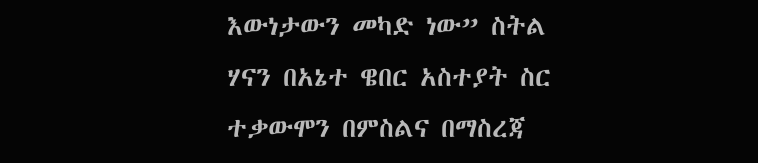እውነታውን መካድ ነው” ስትል ሃናን በአኔተ ዌበር አስተያት ስር ተቃውሞን በምስልና በማስረጃ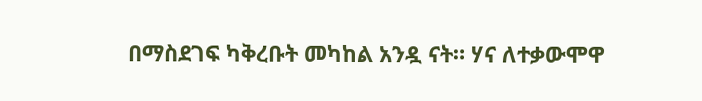በማስደገፍ ካቅረቡት መካከል አንዷ ናት። ሃና ለተቃውሞዋ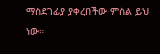ማስደገፊያ ያቀረበችው ምስል ይህ ነው።